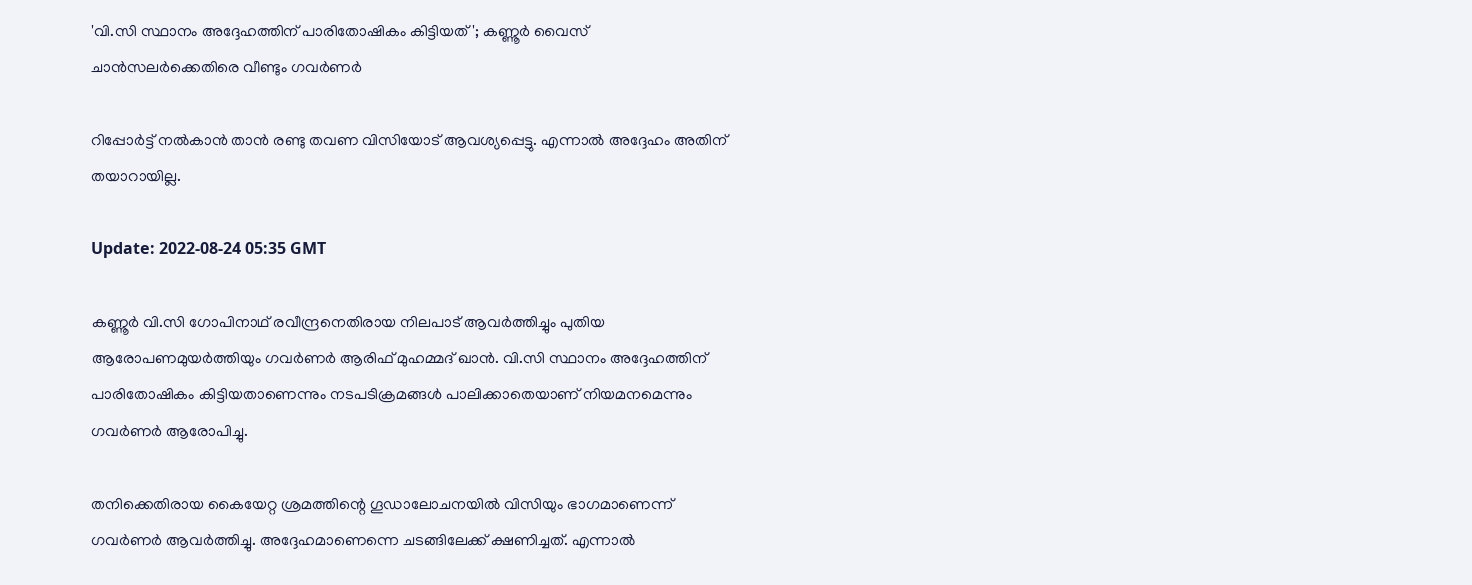'വി.സി സ്ഥാനം അദ്ദേഹത്തിന് പാരിതോഷികം കിട്ടിയത്'; കണ്ണൂർ വൈസ് ചാൻസലർക്കെതിരെ വീണ്ടും ഗവർണർ

റിപ്പോര്‍ട്ട് നല്‍കാന്‍ താന്‍ രണ്ടു തവണ വിസിയോട് ആവശ്യപ്പെട്ടു. എന്നാല്‍ അദ്ദേഹം അതിന് തയാറായില്ല.

Update: 2022-08-24 05:35 GMT

കണ്ണൂർ വി.സി ഗോപിനാഥ് രവീന്ദ്രനെതിരായ നിലപാട് ആവർ‌ത്തിച്ചും പുതിയ ആരോപണമുയർത്തിയും ഗവർണർ ആരിഫ് മുഹമ്മദ് ഖാൻ. വി.സി സ്ഥാനം അദ്ദേഹത്തിന് പാരിതോഷികം കിട്ടിയതാണെന്നും നടപടിക്രമങ്ങള്‍ പാലിക്കാതെയാണ് നിയമനമെന്നും ഗവര്‍ണര്‍ ആരോപിച്ചു.

തനിക്കെതിരായ കൈയേറ്റ ശ്രമത്തിന്റെ ഗൂഡാലോചനയിൽ വിസിയും ഭാഗമാണെന്ന് ഗവർണർ ആവർത്തിച്ചു. അദ്ദേഹമാണെന്നെ ചടങ്ങിലേക്ക് ക്ഷണിച്ചത്. എന്നാല്‍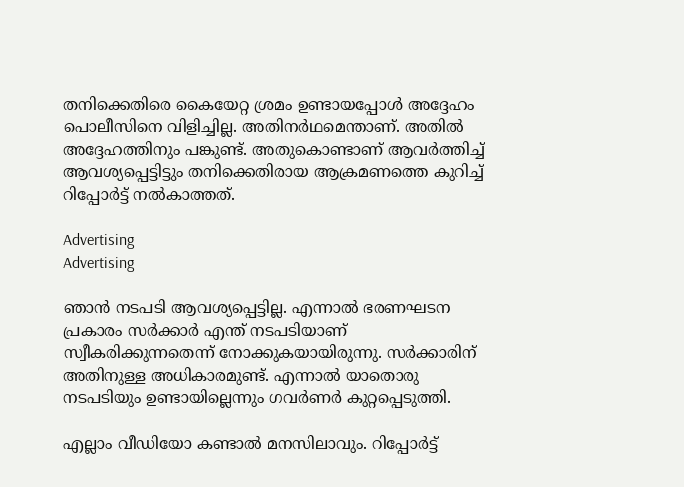തനിക്കെതിരെ കൈയേറ്റ ശ്രമം ഉണ്ടായപ്പോള്‍ അദ്ദേഹം പൊലീസിനെ വിളിച്ചില്ല. അതിനര്‍ഥമെന്താണ്. അതില്‍ അദ്ദേഹത്തിനും പങ്കുണ്ട്. അതുകൊണ്ടാണ് ആവർത്തിച്ച് ആവശ്യപ്പെട്ടിട്ടും തനിക്കെതിരായ ആക്രമണത്തെ കുറിച്ച് റിപ്പോർട്ട് നൽകാത്തത്.

Advertising
Advertising

ഞാന്‍ നടപടി ആവശ്യപ്പെട്ടില്ല. എന്നാല്‍ ഭരണഘടന പ്രകാരം സര്‍ക്കാര്‍ എന്ത് നടപടിയാണ് സ്വീകരിക്കുന്നതെന്ന് നോക്കുകയായിരുന്നു. സര്‍ക്കാരിന് അതിനുള്ള അധികാരമുണ്ട്. എന്നാല്‍ യാതൊരു നടപടിയും ഉണ്ടായില്ലെന്നും ഗവർ‌ണർ കുറ്റപ്പെടുത്തി.

എല്ലാം വീഡിയോ കണ്ടാല്‍ മനസിലാവും. റിപ്പോര്‍ട്ട്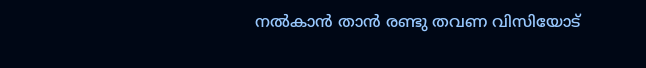നല്‍കാന്‍ താന്‍ രണ്ടു തവണ വിസിയോട്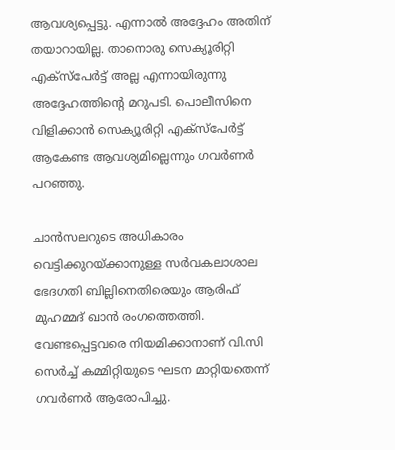ആവശ്യപ്പെട്ടു. എന്നാല്‍ അദ്ദേഹം അതിന് തയാറായില്ല. താനൊരു സെക്യൂരിറ്റി എക്‌സ്‌പേര്‍ട്ട് അല്ല എന്നായിരുന്നു അദ്ദേഹത്തിന്റെ മറുപടി. പൊലീസിനെ വിളിക്കാന്‍ സെക്യൂരിറ്റി എക്‌സ്‌പേര്‍ട്ട് ആകേണ്ട ആവശ്യമില്ലെന്നും ഗവർണർ പറഞ്ഞു.

ചാൻസലറുടെ അധികാരം വെട്ടിക്കുറയ്ക്കാനുള്ള സർവകലാശാല ഭേദഗതി ബില്ലിനെതിരെയും ആരിഫ് മുഹമ്മദ് ഖാൻ രംഗത്തെത്തി. വേണ്ടപ്പെട്ടവരെ നിയമിക്കാനാണ് വി.സി സെർച്ച് കമ്മിറ്റിയുടെ ഘടന മാറ്റിയതെന്ന് ഗവർണർ ആരോപിച്ചു.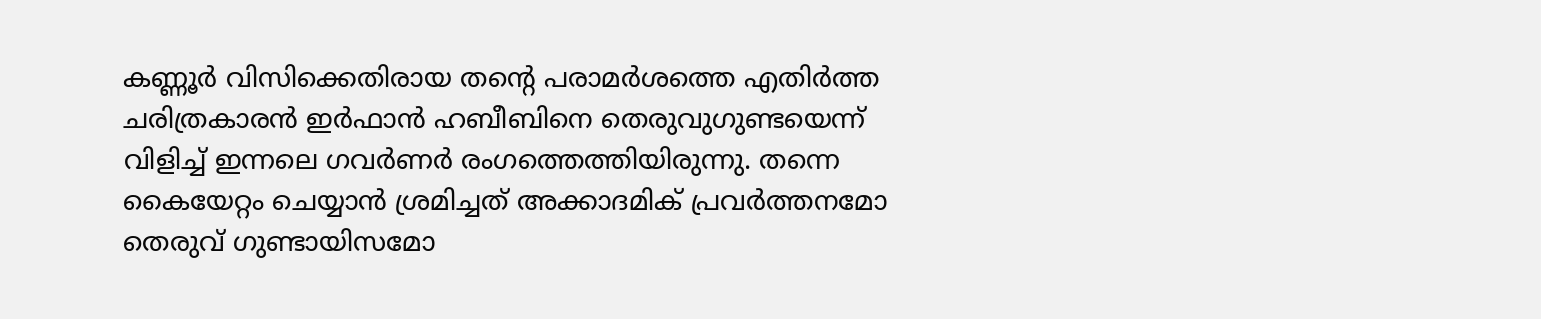കണ്ണൂര്‍ വിസിക്കെതിരായ തന്‍റെ പരാമര്‍ശത്തെ എതിര്‍ത്ത ചരിത്രകാരന്‍ ഇര്‍ഫാൻ ഹബീബിനെ തെരുവുഗുണ്ടയെന്ന് വിളിച്ച് ഇന്നലെ ഗവർണർ രംഗത്തെത്തിയിരുന്നു. തന്നെ കൈയേറ്റം ചെയ്യാൻ ശ്രമിച്ചത് അക്കാദമിക് പ്രവർത്തനമോ തെരുവ് ഗുണ്ടായിസമോ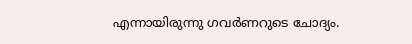എന്നായിരുന്നു ഗവര്‍ണറുടെ ചോദ്യം.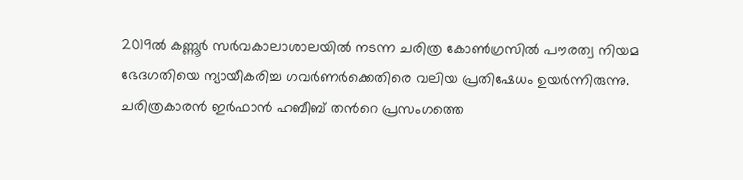2019ല്‍ കണ്ണൂര്‍ സര്‍വകാലാശാലയില്‍ നടന്ന ചരിത്ര കോണ്‍ഗ്രസിൽ പൗരത്വ നിയമ ഭേദഗതിയെ ന്യായീകരിച്ച ഗവര്‍ണര്‍ക്കെതിരെ വലിയ പ്രതിഷേധം ഉയര്‍ന്നിരുന്നു. ചരിത്രകാരന്‍ ഇര്‍ഫാന്‍ ഹബീബ് തന്‍റെ പ്രസംഗത്തെ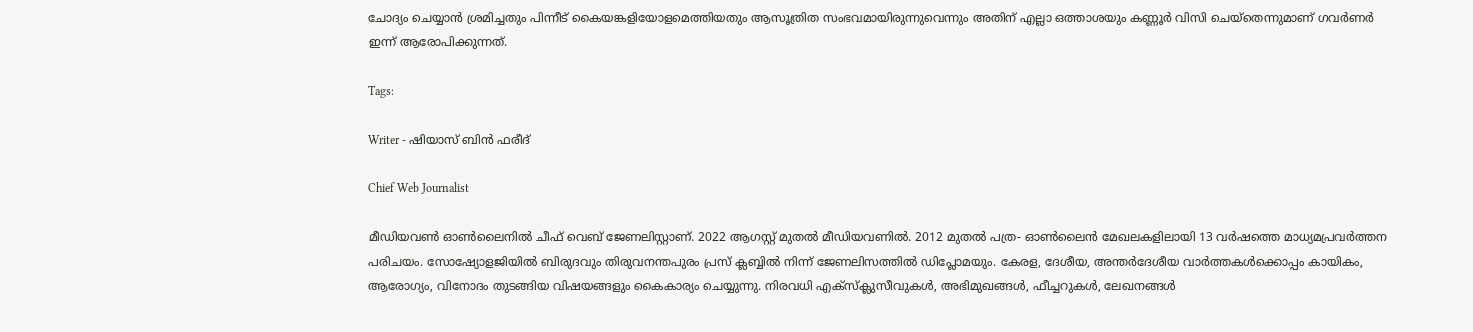ചോദ്യം ചെയ്യാന്‍ ശ്രമിച്ചതും പിന്നീട് കൈയങ്കളിയോളമെത്തിയതും ആസൂത്രിത സംഭവമായിരുന്നുവെന്നും അതിന് എല്ലാ ഒത്താശയും കണ്ണൂര്‍ വിസി ചെയ്തെന്നുമാണ് ഗവര്‍ണര്‍ ഇന്ന് ആരോപിക്കുന്നത്.

Tags:

Writer - ഷിയാസ് ബിന്‍ ഫരീദ്

Chief Web Journalist

മീഡിയവണ്‍ ഓണ്‍ലൈനില്‍ ചീഫ് വെബ് ജേണലിസ്റ്റാണ്. 2022 ആഗസ്റ്റ് മുതല്‍ മീഡിയവണില്‍. 2012 മുതല്‍ പത്ര- ഓണ്‍ലൈന്‍ മേഖലകളിലായി 13 വര്‍ഷത്തെ മാധ്യമപ്രവര്‍ത്തന പരിചയം. സോഷ്യോളജിയില്‍ ബിരുദവും തിരുവനന്തപുരം പ്രസ് ക്ലബ്ബില്‍ നിന്ന് ജേണലിസത്തില്‍ ഡിപ്ലോമയും. കേരള, ദേശീയ, അന്തര്‍ദേശീയ വാര്‍ത്തകള്‍ക്കൊപ്പം കായികം, ആരോഗ്യം, വിനോദം തുടങ്ങിയ വിഷയങ്ങളും കൈകാര്യം ചെയ്യുന്നു. നിരവധി എക്സ്ക്ലുസീവുകള്‍, അഭിമുഖങ്ങള്‍, ഫീച്ചറുകള്‍, ലേഖനങ്ങള്‍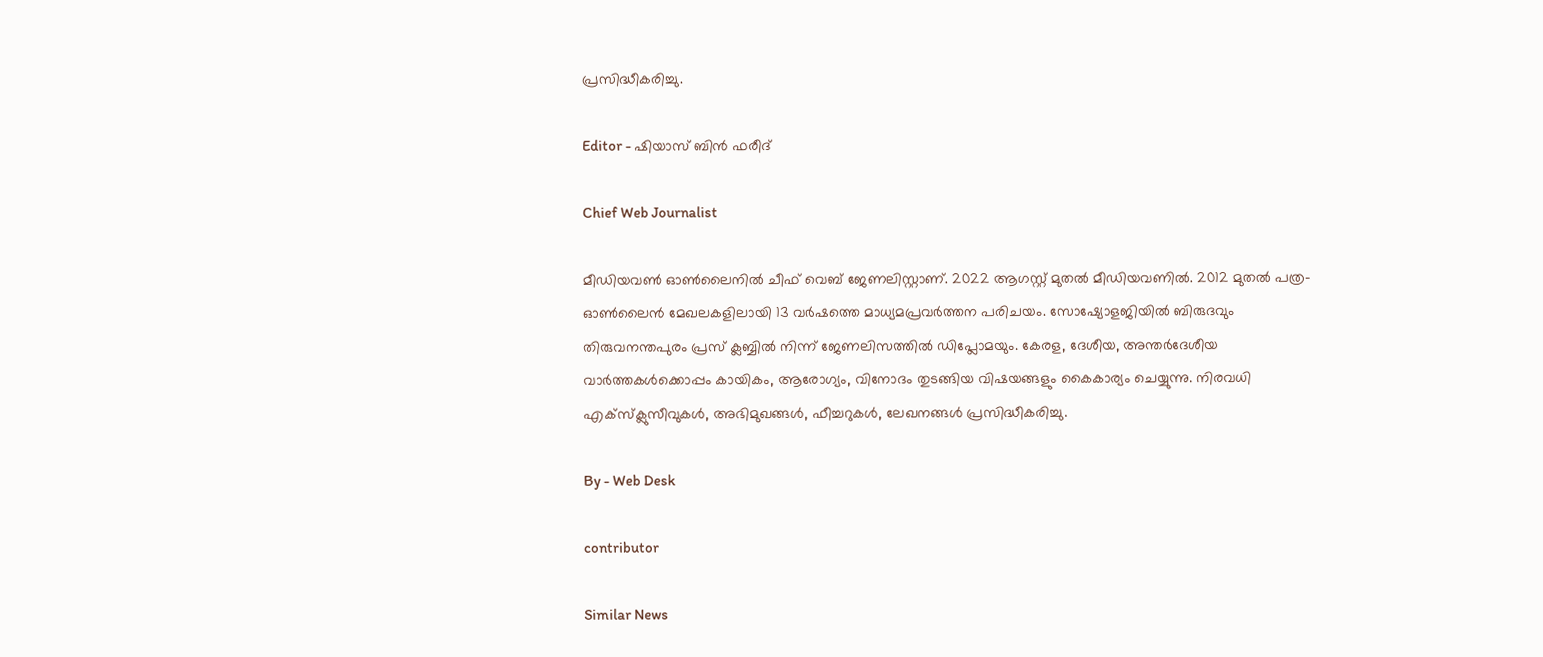പ്രസിദ്ധീകരിച്ചു.

Editor - ഷിയാസ് ബിന്‍ ഫരീദ്

Chief Web Journalist

മീഡിയവണ്‍ ഓണ്‍ലൈനില്‍ ചീഫ് വെബ് ജേണലിസ്റ്റാണ്. 2022 ആഗസ്റ്റ് മുതല്‍ മീഡിയവണില്‍. 2012 മുതല്‍ പത്ര- ഓണ്‍ലൈന്‍ മേഖലകളിലായി 13 വര്‍ഷത്തെ മാധ്യമപ്രവര്‍ത്തന പരിചയം. സോഷ്യോളജിയില്‍ ബിരുദവും തിരുവനന്തപുരം പ്രസ് ക്ലബ്ബില്‍ നിന്ന് ജേണലിസത്തില്‍ ഡിപ്ലോമയും. കേരള, ദേശീയ, അന്തര്‍ദേശീയ വാര്‍ത്തകള്‍ക്കൊപ്പം കായികം, ആരോഗ്യം, വിനോദം തുടങ്ങിയ വിഷയങ്ങളും കൈകാര്യം ചെയ്യുന്നു. നിരവധി എക്സ്ക്ലുസീവുകള്‍, അഭിമുഖങ്ങള്‍, ഫീച്ചറുകള്‍, ലേഖനങ്ങള്‍ പ്രസിദ്ധീകരിച്ചു.

By - Web Desk

contributor

Similar News